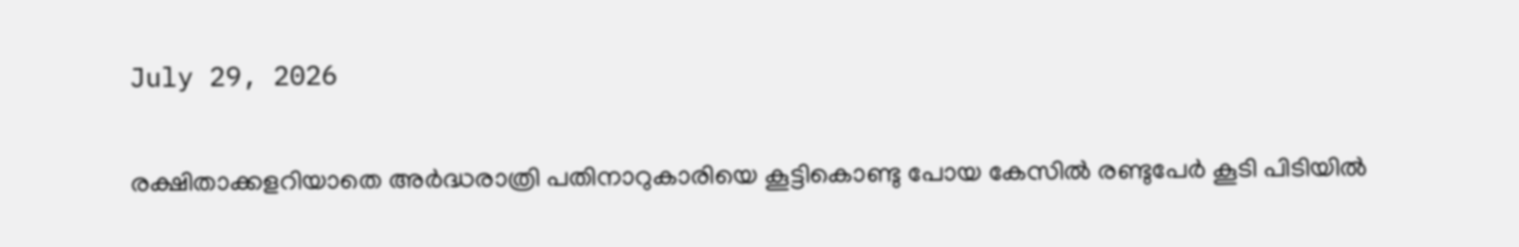July 29, 2026

രക്ഷിതാക്കളറിയാതെ അര്‍ദ്ധരാത്രി പതിനാറുകാരിയെ കൂട്ടികൊണ്ടു പോയ കേസില്‍ രണ്ടുപേര്‍ കൂടി പിടിയില്‍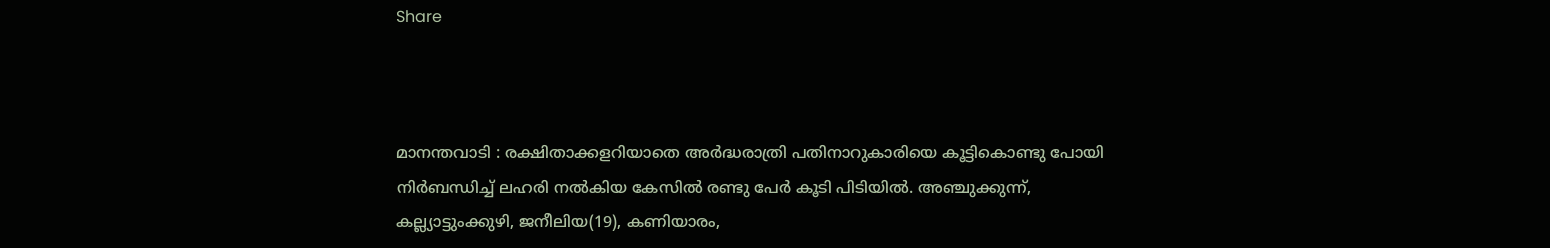Share



മാനന്തവാടി : രക്ഷിതാക്കളറിയാതെ അര്‍ദ്ധരാത്രി പതിനാറുകാരിയെ കൂട്ടികൊണ്ടു പോയി നിര്‍ബന്ധിച്ച് ലഹരി നല്‍കിയ കേസില്‍ രണ്ടു പേര്‍ കൂടി പിടിയില്‍. അഞ്ചുക്കുന്ന്, കല്ല്യാട്ടുംക്കുഴി, ജനീലിയ(19), കണിയാരം,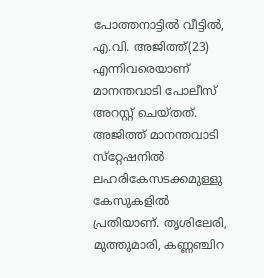പോത്തനാട്ടില്‍ വീട്ടില്‍, എ.വി. അജിത്ത്(23) എന്നിവരെയാണ് മാനന്തവാടി പോലീസ് അറസ്റ്റ് ചെയ്തത്. അജിത്ത് മാനന്തവാടി സ്‌റ്റേഷനില്‍ ലഹരികേസടക്കമുള്ളു കേസുകളില്‍ പ്രതിയാണ്. തൃശിലേരി, മുത്തുമാരി, കണ്ണഞ്ചിറ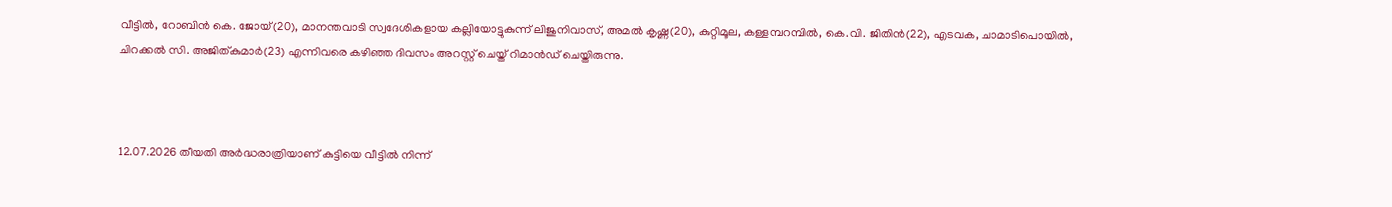വീട്ടില്‍, റോബിന്‍ കെ. ജോയ്(20), മാനന്തവാടി സ്വദേശികളായ കല്ലിയോട്ടുകുന്ന് ലിജുനിവാസ്, അമല്‍ കൃഷ്ണ(20), കുറ്റിമൂല, കള്ളമ്പറമ്പില്‍, കെ.വി. ജിതിന്‍(22), എടവക, ചാമാടിപൊയില്‍, ചിറക്കല്‍ സി. അജിത്കുമാര്‍(23) എന്നിവരെ കഴിഞ്ഞ ദിവസം അറസ്റ്റ് ചെയ്ത് റിമാന്‍ഡ് ചെയ്തിരുന്നു.



12.07.2026 തീയതി അര്‍ദ്ധരാത്രിയാണ് കുട്ടിയെ വീട്ടില്‍ നിന്ന്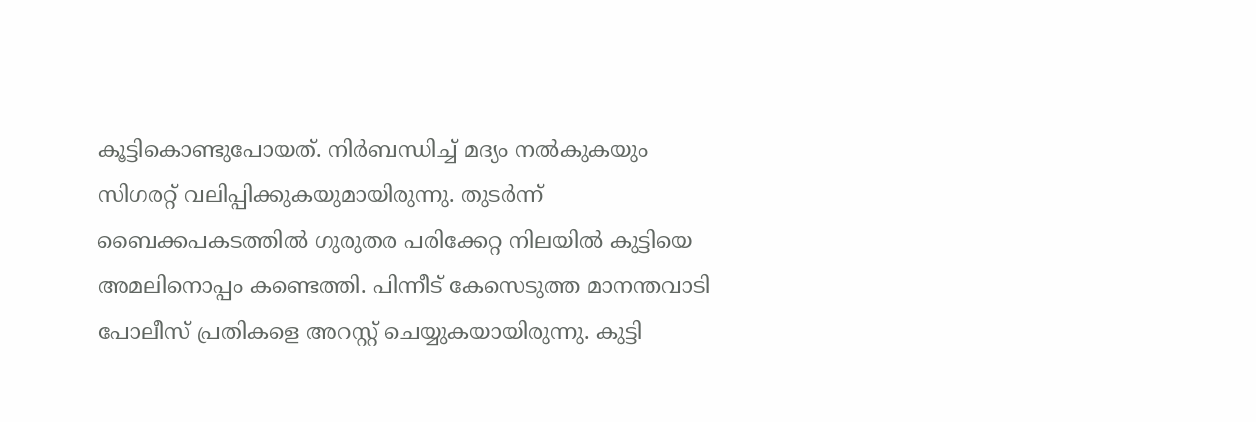കൂട്ടികൊണ്ടുപോയത്. നിര്‍ബന്ധിച്ച് മദ്യം നല്‍കുകയും സിഗരറ്റ് വലിപ്പിക്കുകയുമായിരുന്നു. തുടര്‍ന്ന് ബൈക്കപകടത്തില്‍ ഗുരുതര പരിക്കേറ്റ നിലയില്‍ കുട്ടിയെ അമലിനൊപ്പം കണ്ടെത്തി. പിന്നീട് കേസെടുത്ത മാനന്തവാടി പോലീസ് പ്രതികളെ അറസ്റ്റ് ചെയ്യുകയായിരുന്നു. കുട്ടി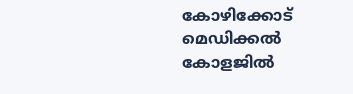കോഴിക്കോട് മെഡിക്കല്‍ കോളജില്‍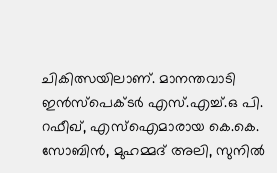ചികിത്സയിലാണ്. മാനന്തവാടി ഇന്‍സ്പെക്ടര്‍ എസ്.എച്ച്.ഒ പി. റഫീഖ്, എസ്ഐമാരായ കെ.കെ. സോബിന്‍, മുഹമ്മദ് അലി, സുനില്‍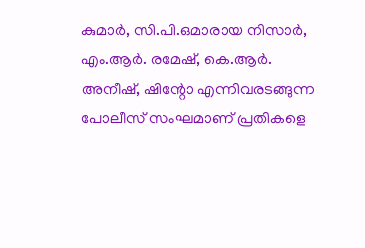കുമാര്‍, സി.പി.ഒമാരായ നിസാര്‍, എം.ആര്‍. രമേഷ്, കെ.ആര്‍. അനീഷ്, ഷിന്റോ എന്നിവരടങ്ങുന്ന പോലീസ് സംഘമാണ് പ്രതികളെ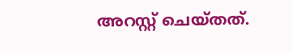അറസ്റ്റ് ചെയ്തത്.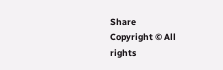Share
Copyright © All rights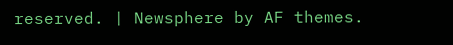reserved. | Newsphere by AF themes.